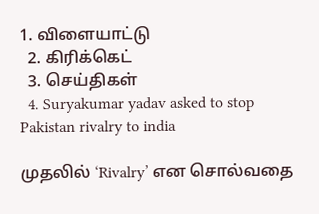1. விளையாட்டு
  2. கிரிக்கெட்
  3. செய்திகள்
  4. Suryakumar yadav asked to stop Pakistan rivalry to india

முதலில் ‘Rivalry’ என சொல்வதை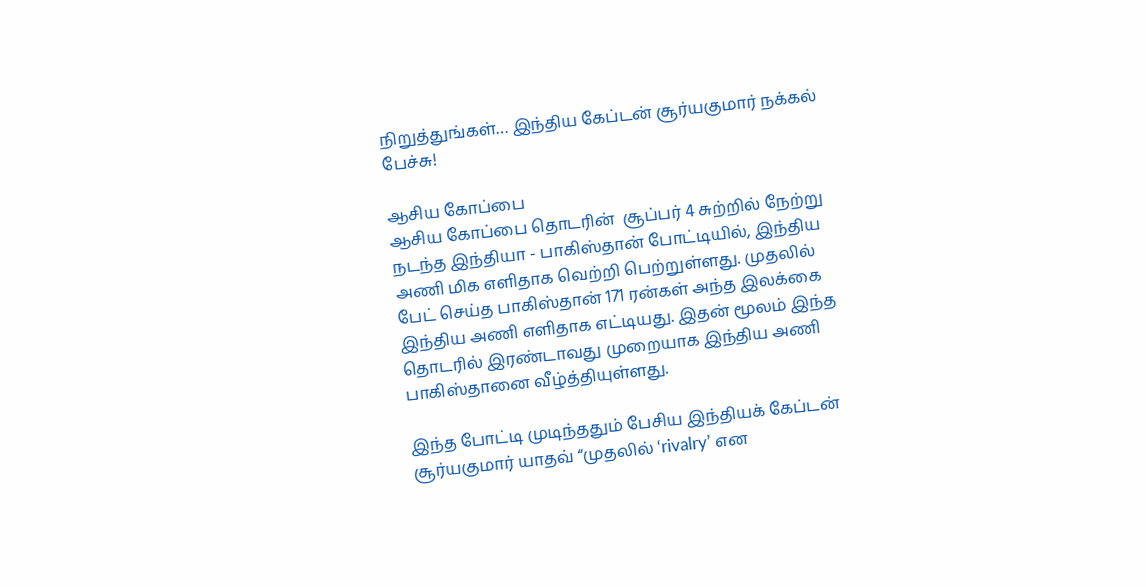நிறுத்துங்கள்… இந்திய கேப்டன் சூர்யகுமார் நக்கல் பேச்சு!

ஆசிய கோப்பை
ஆசிய கோப்பை தொடரின்  சூப்பர் 4 சுற்றில் நேற்று நடந்த இந்தியா - பாகிஸ்தான் போட்டியில், இந்திய அணி மிக எளிதாக வெற்றி பெற்றுள்ளது. முதலில் பேட் செய்த பாகிஸ்தான் 171 ரன்கள் அந்த இலக்கை இந்திய அணி எளிதாக எட்டியது. இதன் மூலம் இந்த தொடரில் இரண்டாவது முறையாக இந்திய அணி பாகிஸ்தானை வீழ்த்தியுள்ளது.

இந்த போட்டி முடிந்ததும் பேசிய இந்தியக் கேப்டன் சூர்யகுமார் யாதவ் “முதலில் ‘rivalry’ என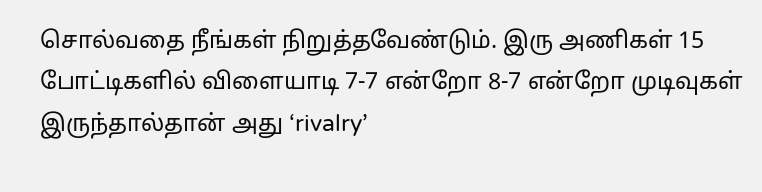சொல்வதை நீங்கள் நிறுத்தவேண்டும். இரு அணிகள் 15 போட்டிகளில் விளையாடி 7-7 என்றோ 8-7 என்றோ முடிவுகள் இருந்தால்தான் அது ‘rivalry’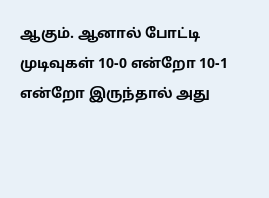ஆகும். ஆனால் போட்டி முடிவுகள் 10-0 என்றோ 10-1 என்றோ இருந்தால் அது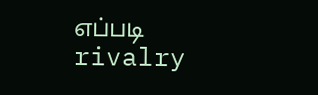எப்படி rivalry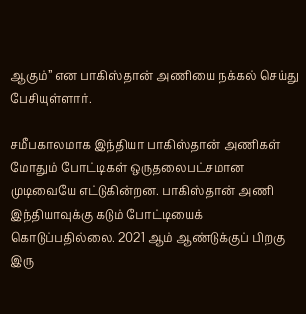ஆகும்” என பாகிஸ்தான் அணியை நக்கல் செய்து பேசியுள்ளார்.

சமீபகாலமாக இந்தியா பாகிஸ்தான் அணிகள் மோதும் போட்டிகள் ஒருதலைபட்சமான முடிவையே எட்டுகின்றன. பாகிஸ்தான் அணி இந்தியாவுக்கு கடும் போட்டியைக் கொடுப்பதில்லை. 2021 ஆம் ஆண்டுக்குப் பிறகு இரு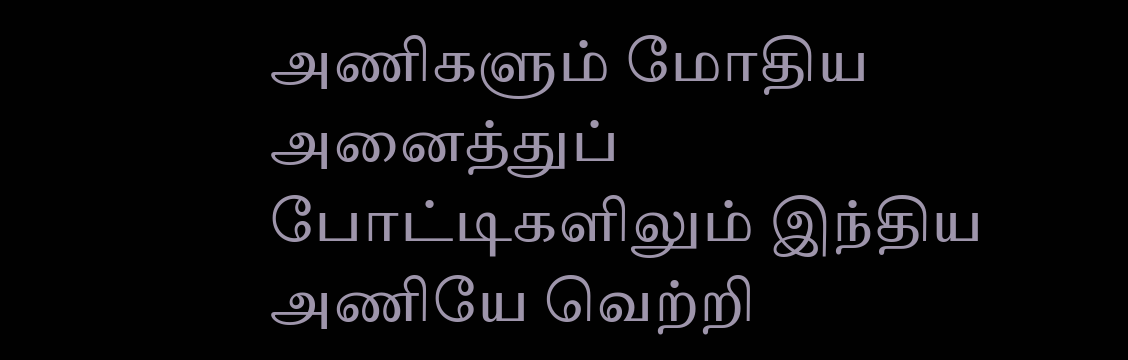அணிகளும் மோதிய அனைத்துப் போட்டிகளிலும் இந்திய அணியே வெற்றி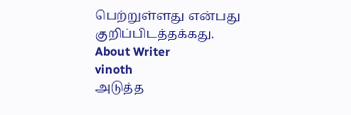பெற்றுள்ளது என்பது குறிப்பிடத்தக்கது.
About Writer
vinoth
அடுத்த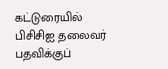கட்டுரையில்
பிசிசிஐ தலைவர் பதவிக்குப்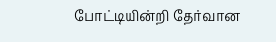போட்டியின்றி தேர்வான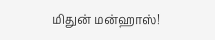மிதுன் மன்ஹாஸ்!